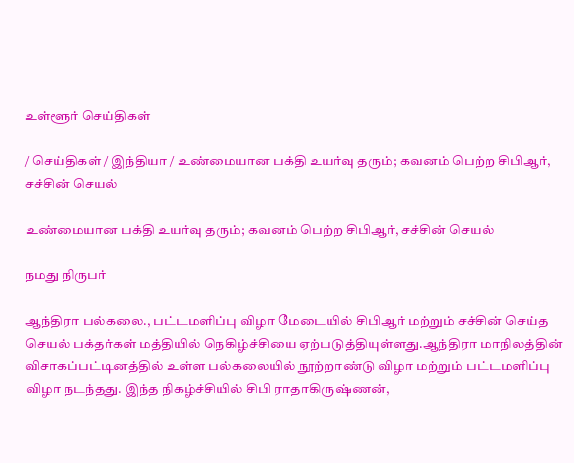உள்ளூர் செய்திகள்

/ செய்திகள் / இந்தியா / உண்மையான பக்தி உயர்வு தரும்; கவனம் பெற்ற சிபிஆர், சச்சின் செயல்

உண்மையான பக்தி உயர்வு தரும்; கவனம் பெற்ற சிபிஆர், சச்சின் செயல்

நமது நிருபர்

ஆந்திரா பல்கலை., பட்டமளிப்பு விழா மேடையில் சிபிஆர் மற்றும் சச்சின் செய்த செயல் பக்தர்கள் மத்தியில் நெகிழ்ச்சியை ஏற்படுத்தியுள்ளது.ஆந்திரா மாநிலத்தின் விசாகப்பட்டினத்தில் உள்ள பல்கலையில் நூற்றாண்டு விழா மற்றும் பட்டமளிப்பு விழா நடந்தது. இந்த நிகழ்ச்சியில் சிபி ராதாகிருஷ்ணன்,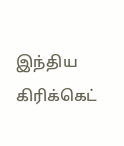இந்திய கிரிக்கெட்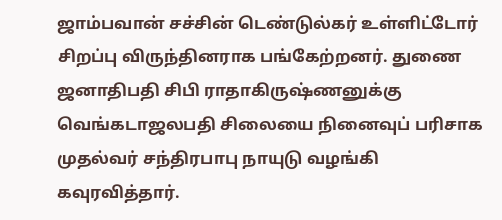ஜாம்பவான் சச்சின் டெண்டுல்கர் உள்ளிட்டோர் சிறப்பு விருந்தினராக பங்கேற்றனர். துணை ஜனாதிபதி சிபி ராதாகிருஷ்ணனுக்கு வெங்கடாஜலபதி சிலையை நினைவுப் பரிசாக முதல்வர் சந்திரபாபு நாயுடு வழங்கி கவுரவித்தார்.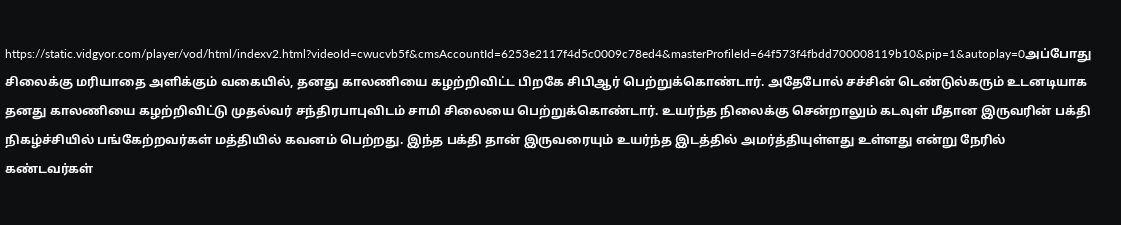https://static.vidgyor.com/player/vod/html/indexv2.html?videoId=cwucvb5f&cmsAccountId=6253e2117f4d5c0009c78ed4&masterProfileId=64f573f4fbdd700008119b10&pip=1&autoplay=0அப்போது சிலைக்கு மரியாதை அளிக்கும் வகையில், தனது காலணியை கழற்றிவிட்ட பிறகே சிபிஆர் பெற்றுக்கொண்டார். அதேபோல் சச்சின் டெண்டுல்கரும் உடனடியாக தனது காலணியை கழற்றிவிட்டு முதல்வர் சந்திரபாபுவிடம் சாமி சிலையை பெற்றுக்கொண்டார். உயர்ந்த நிலைக்கு சென்றாலும் கடவுள் மீதான இருவரின் பக்தி நிகழ்ச்சியில் பங்கேற்றவர்கள் மத்தியில் கவனம் பெற்றது. இந்த பக்தி தான் இருவரையும் உயர்ந்த இடத்தில் அமர்த்தியுள்ளது உள்ளது என்று நேரில் கண்டவர்கள்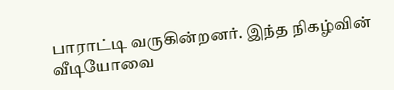பாராட்டி வருகின்றனர். இந்த நிகழ்வின் வீடியோவை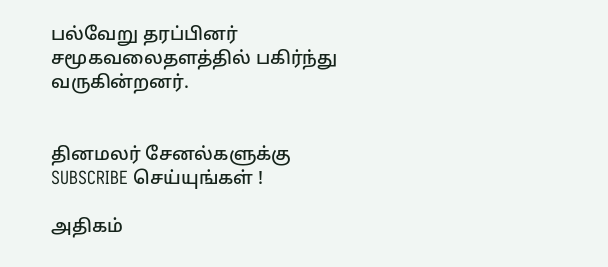பல்வேறு தரப்பினர் சமூகவலைதளத்தில் பகிர்ந்து வருகின்றனர்.


தினமலர் சேனல்களுக்கு SUBSCRIBE செய்யுங்கள் !

அதிகம்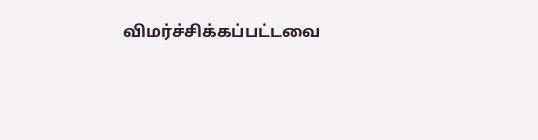விமர்ச்சிக்கப்பட்டவை